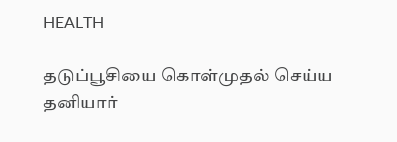HEALTH

தடுப்பூசியை கொள்முதல் செய்ய தனியார்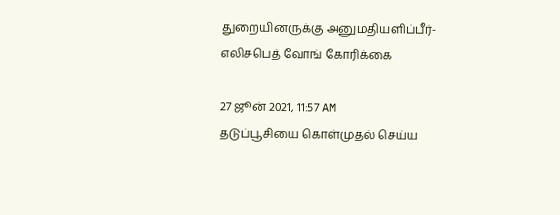துறையினருக்கு அனுமதியளிப்பீர்- எலிசபெத் வோங் கோரிக்கை

27 ஜூன் 2021, 11:57 AM
தடுப்பூசியை கொள்முதல் செய்ய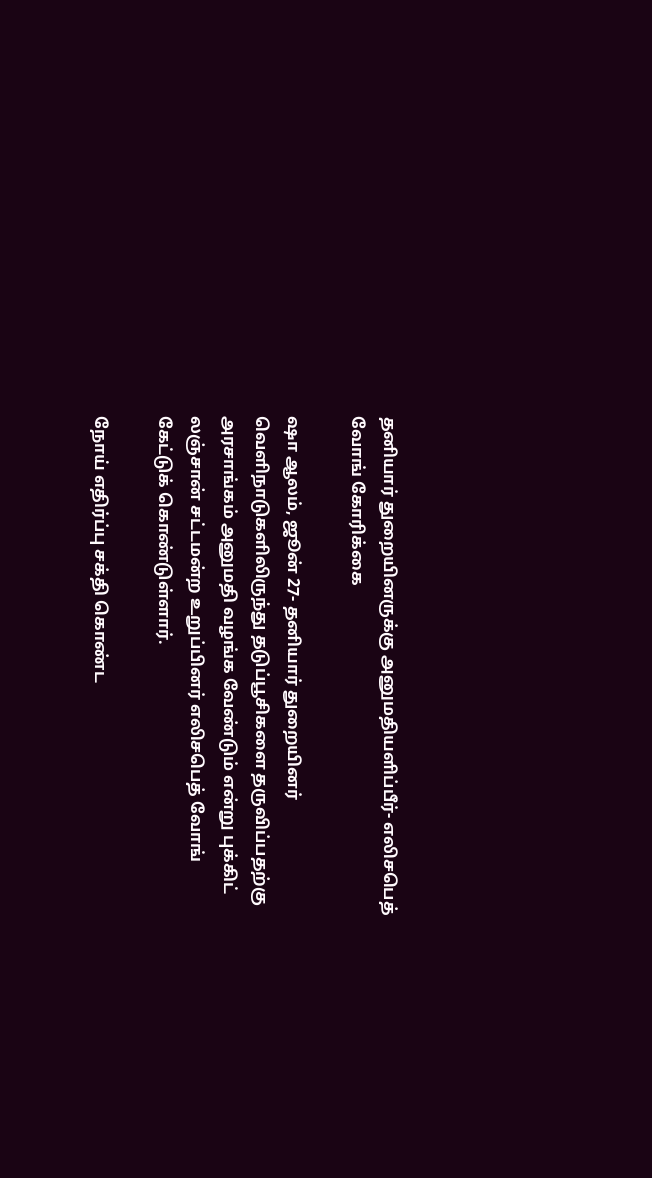தனியார் துறையினருக்கு அனுமதியளிப்பீர்- எலிசபெத் வோங் கோரிக்கை

ஷா ஆலம், ஜூன் 27- தனியார் துறையினர் வெளிநாடுகளிலிருந்து தடுப்பூசிகளை தருவிப்பதற்கு அரசாங்கம் அனுமதி வழங்க வேண்டும் என்று புக்கிட் லஞ்சான் சட்டமன்ற உறுப்பினர் எலிசபெத் வோங் கேட்டுக் கொண்டுள்ளார்.

நோய் எதிர்ப்பு சக்தி கொண்ட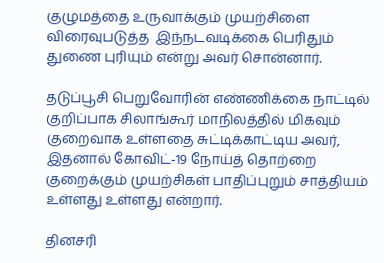குழுமத்தை உருவாக்கும் முயற்சிளை விரைவுபடுத்த  இந்நடவடிக்கை பெரிதும் துணை புரியும் என்று அவர் சொன்னார்.

தடுப்பூசி பெறுவோரின் எண்ணிக்கை நாட்டில் குறிப்பாக சிலாங்கூர் மாநிலத்தில் மிகவும் குறைவாக உள்ளதை சுட்டிக்காட்டிய அவர், இதனால் கோவிட்-19 நோய்த் தொற்றை குறைக்கும் முயற்சிகள் பாதிப்புறும் சாத்தியம் உள்ளது உள்ளது என்றார்.

தினசரி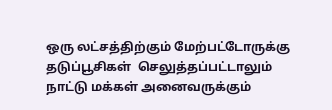ஒரு லட்சத்திற்கும் மேற்பட்டோருக்கு தடுப்பூசிகள்  செலுத்தப்பட்டாலும் நாட்டு மக்கள் அனைவருக்கும்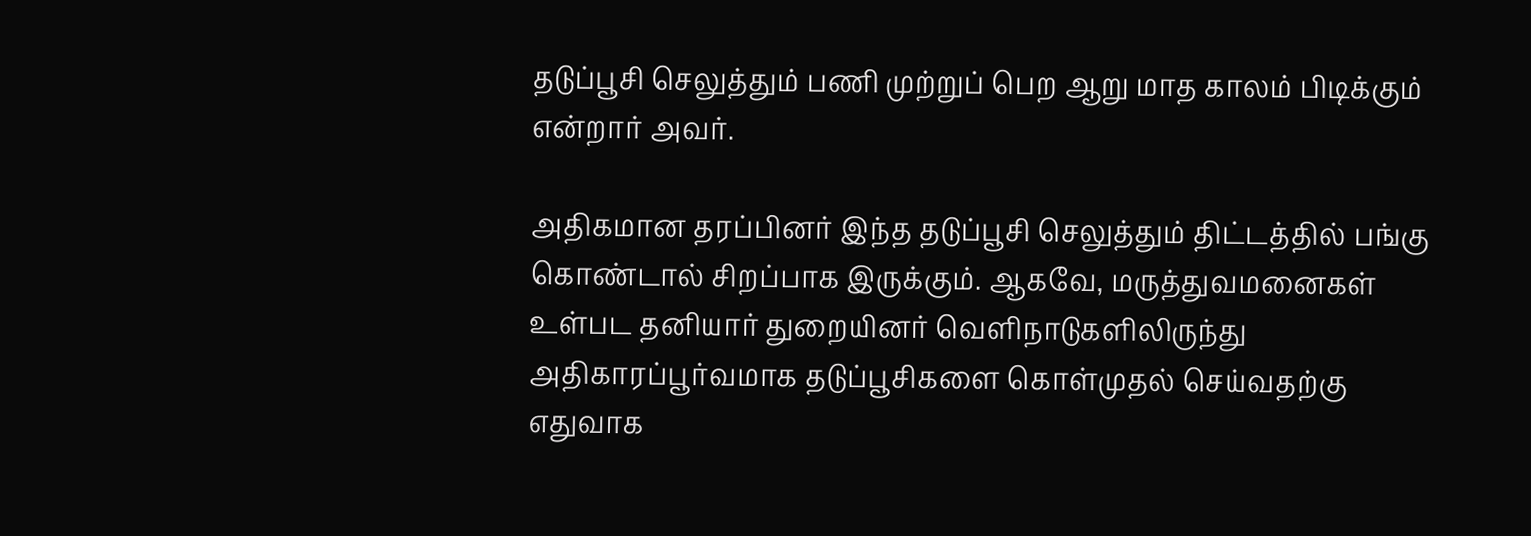தடுப்பூசி செலுத்தும் பணி முற்றுப் பெற ஆறு மாத காலம் பிடிக்கும் என்றார் அவர்.

அதிகமான தரப்பினர் இந்த தடுப்பூசி செலுத்தும் திட்டத்தில் பங்கு கொண்டால் சிறப்பாக இருக்கும். ஆகவே, மருத்துவமனைகள் உள்பட தனியார் துறையினர் வெளிநாடுகளிலிருந்து அதிகாரப்பூர்வமாக தடுப்பூசிகளை கொள்முதல் செய்வதற்கு எதுவாக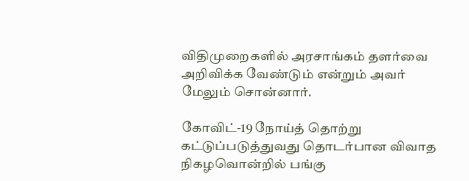விதிமுறைகளில் அரசாங்கம் தளர்வை அறிவிக்க வேண்டும் என்றும் அவர் மேலும் சொன்னார்.

கோவிட்-19 நோய்த் தொற்று கட்டுப்படுத்துவது தொடர்பான விவாத நிகழவொன்றில் பங்கு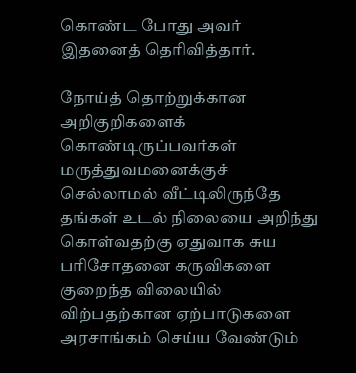கொண்ட போது அவர் இதனைத் தெரிவித்தார்.

நோய்த் தொற்றுக்கான அறிகுறிகளைக் கொண்டிருப்பவர்கள் மருத்துவமனைக்குச் செல்லாமல் வீட்டிலிருந்தே தங்கள் உடல் நிலையை அறிந்து கொள்வதற்கு ஏதுவாக சுய பரிசோதனை கருவிகளை குறைந்த விலையில் விற்பதற்கான ஏற்பாடுகளை அரசாங்கம் செய்ய வேண்டும்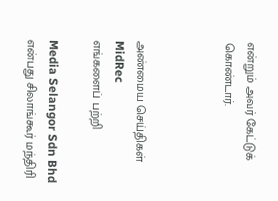என்றும் அவர் கேட்டுக் கொண்டார்.



அண்மைய செய்திகள்
MidRec
எங்களைப் பற்றி

Media Selangor Sdn Bhd என்பது சிலாங்கூர் மந்திரி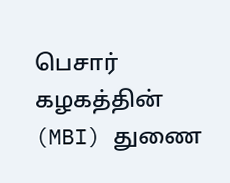பெசார் கழகத்தின் (MBI) துணை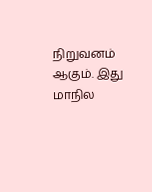நிறுவனம் ஆகும். இது மாநில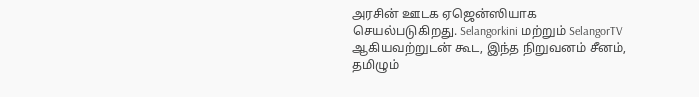அரசின் ஊடக ஏஜென்ஸியாக செயல்படுகிறது. Selangorkini மற்றும் SelangorTV ஆகியவற்றுடன் கூட, இந்த நிறுவனம் சீனம், தமிழும்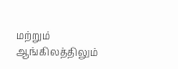மற்றும் ஆங்கிலத்திலும்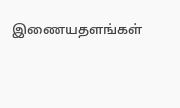இணையதளங்கள்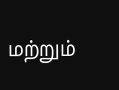மற்றும்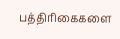பத்திரிகைகளை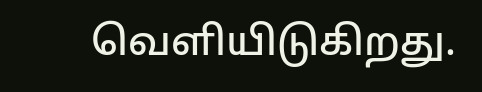வெளியிடுகிறது.